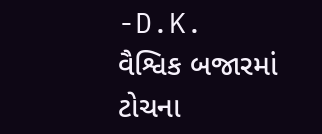-D.K.
વૈશ્વિક બજારમાં ટોચના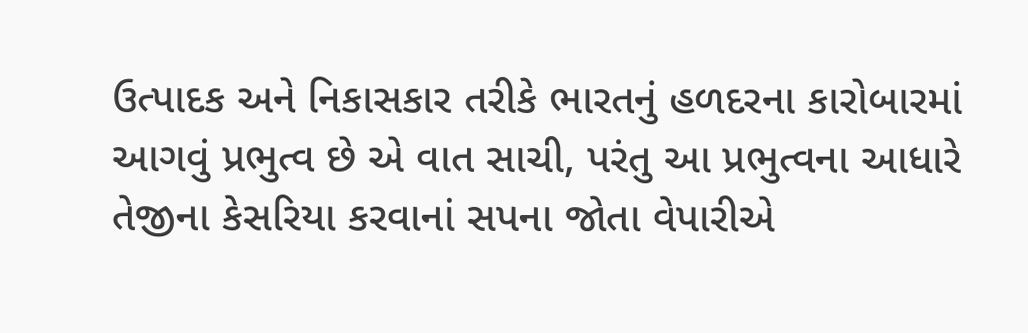ઉત્પાદક અને નિકાસકાર તરીકે ભારતનું હળદરના કારોબારમાં આગવું પ્રભુત્વ છે એ વાત સાચી, પરંતુ આ પ્રભુત્વના આધારે તેજીના કેસરિયા કરવાનાં સપના જોતા વેપારીએ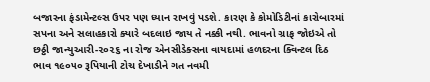બજારના ફંડામેન્ટલ્સ ઉપર પણ ધ્યાન રાખવું પડશે. કારણ કે કોમોડિટીનાં કારોબારમાં સપના અને સલાહકારો ક્યારે બદલાઇ જાય તે નક્કી નથી. ભાવનો ગ્રાફ જોઇએ તો છઠ્ઠી જાન્યુઆરી-૨૦૨૬ ના રોજ એનસીડેક્સના વાયદામાં હળદરના ક્વિન્ટલ દિઠ ભાવ ૧૯૦૫૦ રૂપિયાની ટોચ દેખાડીને ગત નવમી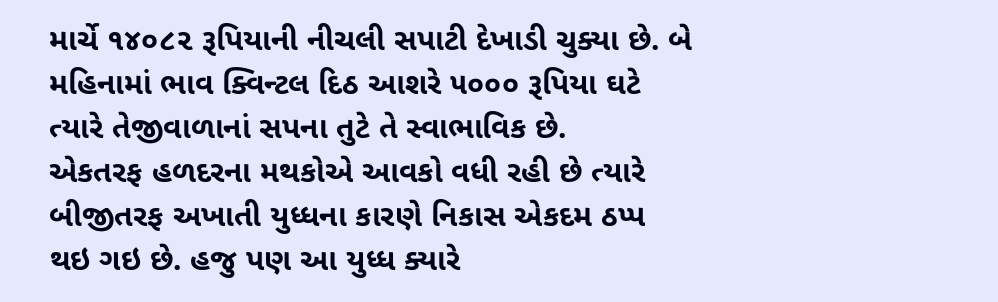માર્ચે ૧૪૦૮૨ રૂપિયાની નીચલી સપાટી દેખાડી ચુક્યા છે. બે મહિનામાં ભાવ ક્વિન્ટલ દિઠ આશરે ૫૦૦૦ રૂપિયા ઘટે ત્યારે તેજીવાળાનાં સપના તુટે તે સ્વાભાવિક છે.
એકતરફ હળદરના મથકોએ આવકો વધી રહી છે ત્યારે બીજીતરફ અખાતી યુધ્ધના કારણે નિકાસ એકદમ ઠપ્પ થઇ ગઇ છે. હજુ પણ આ યુધ્ધ ક્યારે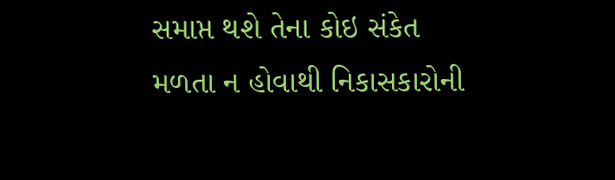સમાપ્ત થશે તેના કોઇ સંકેત મળતા ન હોવાથી નિકાસકારોની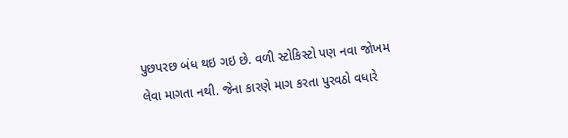પુછપરછ બંધ થઇ ગઇ છે. વળી સ્ટોકિસ્ટો પણ નવા જોખમ લેવા માગતા નથી. જેના કારણે માગ કરતા પુરવઠો વધારે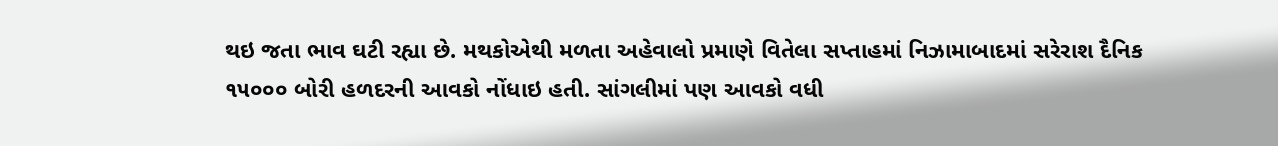થઇ જતા ભાવ ઘટી રહ્યા છે. મથકોએથી મળતા અહેવાલો પ્રમાણે વિતેલા સપ્તાહમાં નિઝામાબાદમાં સરેરાશ દૈનિક ૧૫૦૦૦ બોરી હળદરની આવકો નોંધાઇ હતી. સાંગલીમાં પણ આવકો વધી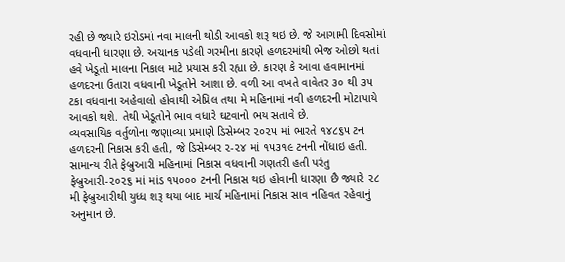રહી છે જ્યારે ઇરોડમાં નવા માલની થોડી આવકો શરૂ થઇ છે. જે આગામી દિવસોમાં વધવાની ધારણા છે. અચાનક પડેલી ગરમીના કારણે હળદરમાંથી ભેજ ઓછો થતાં હવે ખેડૂતો માલના નિકાલ માટે પ્રયાસ કરી રહ્યા છે. કારણ કે આવા હવામાનમાં હળદરના ઉતારા વધવાની ખેડૂતોને આશા છે. વળી આ વખતે વાવેતર ૩૦ થી ૩૫ ટકા વધવાના અહેવાલો હોવાથી એપ્રિલ તથા મે મહિનામાં નવી હળદરની મોટાપાયે આવકો થશે. તેથી ખેડૂતોને ભાવ વધારે ઘટવાનો ભય સતાવે છે.
વ્યવસાયિક વર્તુળોના જણાવ્યા પ્રમાણે ડિસેમ્બર ૨૦૨૫ માં ભારતે ૧૪૮૬૫ ટન હળદરની નિકાસ કરી હતી, જે ડિસેમ્બર ૨-૨૪ માં ૧૫૩૧૯ ટનની નોંધાઇ હતી. સામાન્ય રીતે ફેબ્રુઆરી મહિનામાં નિકાસ વધવાની ગણતરી હતી પરંતુ ફેબ્રુઆરી-૨૦૨૬ માં માંડ ૧૫૦૦૦ ટનની નિકાસ થઇ હોવાની ધારણા છૈ જ્યારે ૨૮ મી ફેબ્રુઆરીથી યુધ્ધ શરૂ થયા બાદ માર્ચ મહિનામાં નિકાસ સાવ નહિવત રહેવાનું અનુમાન છે.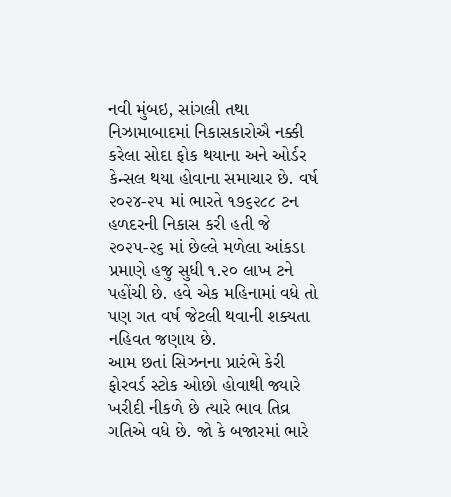નવી મુંબઇ, સાંગલી તથા નિઝામાબાદમાં નિકાસકારોઐ નક્કી કરેલા સોદા ફોક થયાના અને ઓર્ડર કેન્સલ થયા હોવાના સમાચાર છે. વર્ષ ૨૦૨૪-૨૫ માં ભારતે ૧૭૬૨૮૮ ટન હળદરની નિકાસ કરી હતી જે ૨૦૨૫-૨૬ માં છેલ્લે મળેલા આંકડા પ્રમાણે હજુ સુધી ૧.૨૦ લાખ ટને પહોંચી છે. હવે એક મહિનામાં વધે તો પણ ગત વર્ષ જેટલી થવાની શક્યતા નહિવત જણાય છે.
આમ છતાં સિઝનના પ્રારંભે કેરી ફોરવર્ડ સ્ટોક ઓછો હોવાથી જ્યારે ખરીદી નીકળે છે ત્યારે ભાવ તિવ્ર ગતિએ વધે છે. જો કે બજારમાં ભારે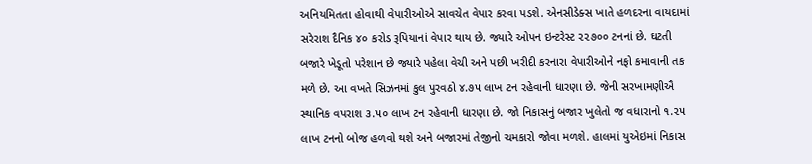અનિયમિતતા હોવાથી વેપારીઓએ સાવચેત વેપાર કરવા પડશે. એનસીડેક્સ ખાતે હળદરના વાયદામાં સરેરાશ દૈનિક ૪૦ કરોડ રૂપિયાનાં વેપાર થાય છે. જ્યારે ઓપન ઇન્ટરેસ્ટ ૨૨૭૦૦ ટનનાં છે. ઘટતી બજારે ખેડૂતો પરેશાન છે જ્યારે પહેલા વેચી અને પછી ખરીદી કરનારા વેપારીઓને નફો કમાવાની તક મળે છે. આ વખતે સિઝનમાં કુલ પુરવઠો ૪.૭૫ લાખ ટન રહેવાની ધારણા છે. જેની સરખામણીઐ સ્થાનિક વપરાશ ૩.૫૦ લાખ ટન રહેવાની ધારણા છે. જો નિકાસનું બજાર ખુલેતો જ વધારાનો ૧.૨૫ લાખ ટનનો બોજ હળવો થશે અને બજારમાં તેજીનો ચમકારો જોવા મળશે. હાલમાં યુએઇમાં નિકાસ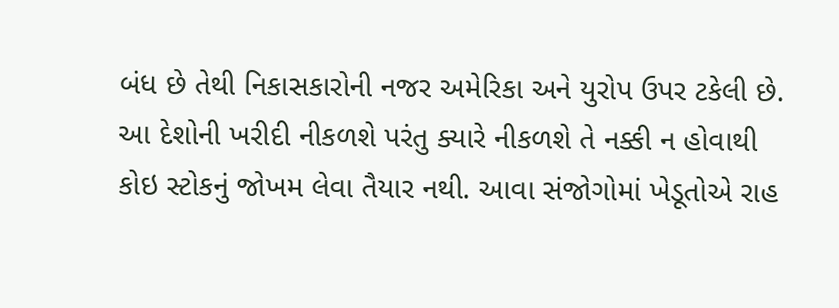બંધ છે તેથી નિકાસકારોની નજર અમેરિકા અને યુરોપ ઉપર ટકેલી છે. આ દેશોની ખરીદી નીકળશે પરંતુ ક્યારે નીકળશે તે નક્કી ન હોવાથી કોઇ સ્ટોકનું જોખમ લેવા તૈયાર નથી. આવા સંજોગોમાં ખેડૂતોએ રાહ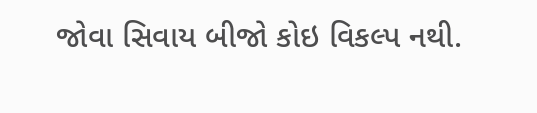જોવા સિવાય બીજો કોઇ વિકલ્પ નથી.